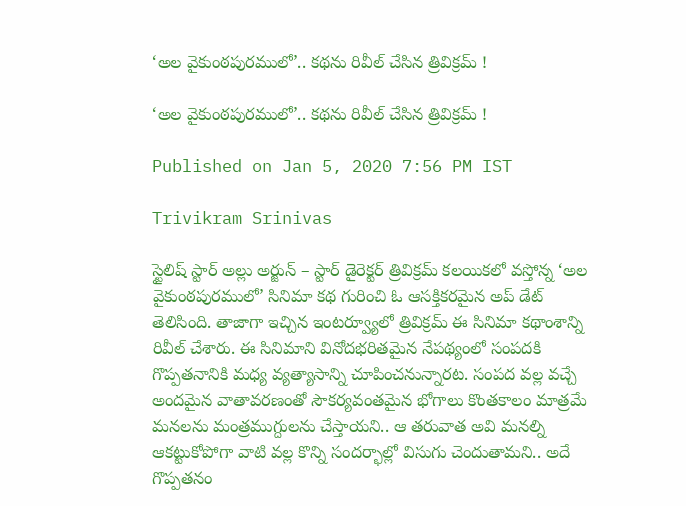‘అల వైకుంఠపురములో’.. కథను రివీల్ చేసిన త్రివిక్రమ్ !

‘అల వైకుంఠపురములో’.. కథను రివీల్ చేసిన త్రివిక్రమ్ !

Published on Jan 5, 2020 7:56 PM IST

Trivikram Srinivas

స్టైలిష్ స్టార్ అల్లు అర్జున్ – స్టార్ డైరెక్టర్ త్రివిక్రమ్ కలయికలో వస్తోన్న ‘అల వైకుంఠపురములో’ సినిమా కథ గురించి ఓ ఆసక్తికరమైన అప్ డేట్ తెలిసింది. తాజాగా ఇచ్చిన ఇంటర్వ్యూలో త్రివిక్రమ్ ఈ సినిమా కథాంశాన్ని రివీల్ చేశారు. ఈ సినిమాని వినోదభరితమైన నేపథ్యంలో సంపదకి గొప్పతనానికి మధ్య వ్యత్యాసాన్ని చూపించనున్నారట. సంపద వల్ల వచ్చే అందమైన వాతావరణంతో సౌకర్యవంతమైన భోగాలు కొంతకాలం మాత్రమే మనలను మంత్రముగ్దులను చేస్తాయని.. ఆ తరువాత అవి మనల్ని ఆకట్టుకోపోగా వాటి వల్ల కొన్ని సందర్భాల్లో విసుగు చెందుతామని.. అదే గొప్పతనం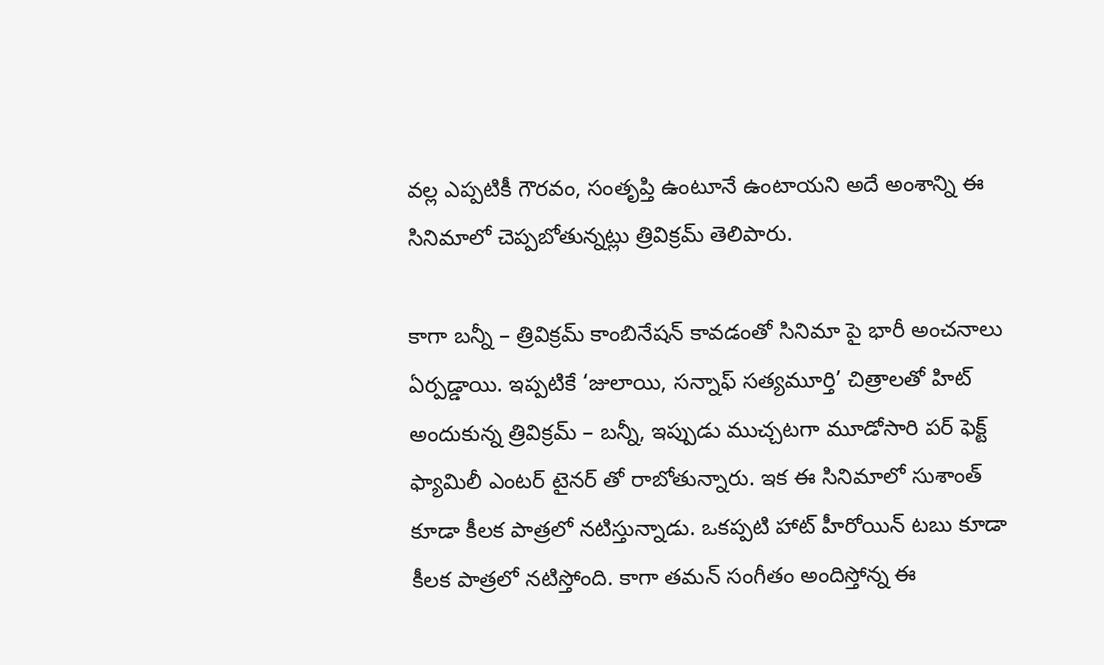వల్ల ఎప్పటికీ గౌరవం, సంతృప్తి ఉంటూనే ఉంటాయని అదే అంశాన్ని ఈ సినిమాలో చెప్పబోతున్నట్లు త్రివిక్రమ్ తెలిపారు.

కాగా బన్నీ – త్రివిక్రమ్ కాంబినేషన్ కావడంతో సినిమా పై భారీ అంచనాలు ఏర్పడ్డాయి. ఇప్పటికే ‘జులాయి, సన్నాఫ్ సత్యమూర్తి’ చిత్రాలతో హిట్ అందుకున్న త్రివిక్రమ్ – బన్నీ, ఇప్పుడు ముచ్చటగా మూడోసారి పర్ ఫెక్ట్ ఫ్యామిలీ ఎంటర్ టైనర్ తో రాబోతున్నారు. ఇక ఈ సినిమాలో సుశాంత్ కూడా కీలక పాత్రలో నటిస్తున్నాడు. ఒకప్పటి హాట్ హీరోయిన్ టబు కూడా కీలక పాత్రలో నటిస్తోంది. కాగా తమన్ సంగీతం అందిస్తోన్న ఈ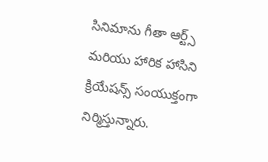సినిమాను గీతా ఆర్ట్స్ మరియు హారిక హాసిని క్రియేషన్స్ సంయుక్తంగా నిర్మిస్తున్నారు.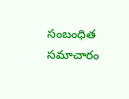సంబంధిత సమాచారం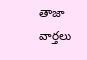తాజా వార్తలు